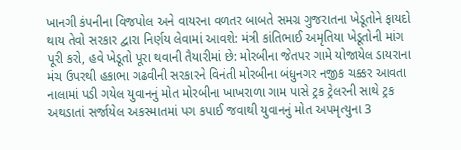ખાનગી કંપનીના વિજપોલ અને વાયરના વળતર બાબતે સમગ્ર ગુજરાતના ખેડૂતોને ફાયદો થાય તેવો સરકાર દ્વારા નિર્ણય લેવામાં આવશે: મંત્રી કાંતિભાઈ અમૃતિયા ખેડૂતોની માંગ પૂરી કરો, હવે ખેડૂતો પૂરા થવાની તૈયારીમાં છે: મોરબીના જેતપર ગામે યોજાયેલ ડાયરાના મંચ ઉપરથી હકાભા ગઢવીની સરકારને વિનંતી મોરબીના બંધુનગર નજીક ચક્કર આવતા નાલામાં પડી ગયેલ યુવાનનું મોત મોરબીના ખાખરાળા ગામ પાસે ટ્રક ટ્રેલરની સાથે ટ્રક અથડાતાં સર્જાયેલ અકસ્માતમાં પગ કપાઈ જવાથી યુવાનનું મોત અપમૃત્યુના 3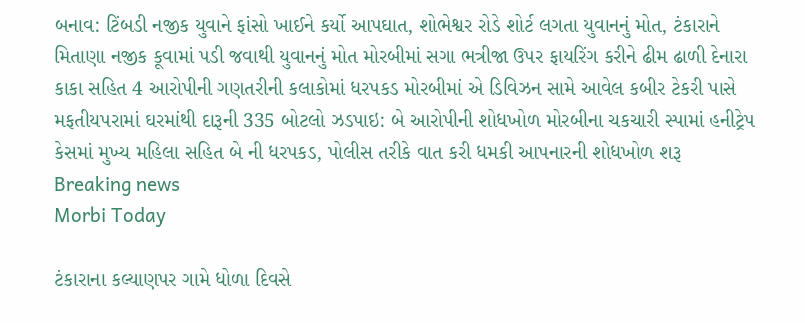બનાવ: ટિંબડી નજીક યુવાને ફાંસો ખાઈને કર્યો આપઘાત, શોભેશ્વર રોડે શોર્ટ લગતા યુવાનનું મોત, ટંકારાને મિતાણા નજીક કૂવામાં પડી જવાથી યુવાનનું મોત મોરબીમાં સગા ભત્રીજા ઉપર ફાયરિંગ કરીને ઢીમ ઢાળી દેનારા કાકા સહિત 4 આરોપીની ગણતરીની કલાકોમાં ધરપકડ મોરબીમાં એ ડિવિઝન સામે આવેલ કબીર ટેકરી પાસે મફતીયપરામાં ઘરમાંથી દારૂની 335 બોટલો ઝડપાઇ: બે આરોપીની શોધખોળ મોરબીના ચકચારી સ્પામાં હનીટ્રેપ કેસમાં મુખ્ય મહિલા સહિત બે ની ધરપકડ, પોલીસ તરીકે વાત કરી ધમકી આપનારની શોધખોળ શરૂ
Breaking news
Morbi Today

ટંકારાના કલ્યાણપર ગામે ધોળા દિવસે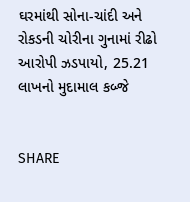ઘરમાંથી સોના-ચાંદી અને રોકડની ચોરીના ગુનામાં રીઢો આરોપી ઝડપાયો, 25.21 લાખનો મુદામાલ કબ્જે


SHARE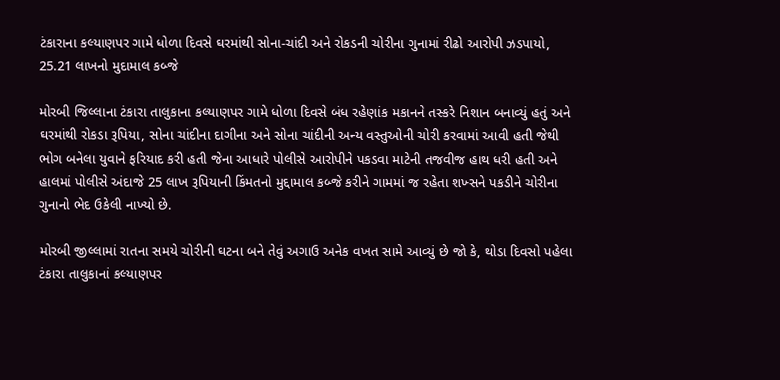ટંકારાના કલ્યાણપર ગામે ધોળા દિવસે ઘરમાંથી સોના-ચાંદી અને રોકડની ચોરીના ગુનામાં રીઢો આરોપી ઝડપાયો, 25.21 લાખનો મુદામાલ કબ્જે

મોરબી જિલ્લાના ટંકારા તાલુકાના કલ્યાણપર ગામે ધોળા દિવસે બંધ રહેણાંક મકાનને તસ્કરે નિશાન બનાવ્યું હતું અને ઘરમાંથી રોકડા રૂપિયા, સોના ચાંદીના દાગીના અને સોના ચાંદીની અન્ય વસ્તુઓની ચોરી કરવામાં આવી હતી જેથી ભોગ બનેલા યુવાને ફરિયાદ કરી હતી જેના આધારે પોલીસે આરોપીને પકડવા માટેની તજવીજ હાથ ધરી હતી અને હાલમાં પોલીસે અંદાજે 25 લાખ રૂપિયાની કિંમતનો મુદ્દામાલ કબ્જે કરીને ગામમાં જ રહેતા શખ્સને પકડીને ચોરીના ગુનાનો ભેદ ઉકેલી નાખ્યો છે.

મોરબી જીલ્લામાં રાતના સમયે ચોરીની ઘટના બને તેવું અગાઉ અનેક વખત સામે આવ્યું છે જો કે, થોડા દિવસો પહેલા ટંકારા તાલુકાનાં કલ્યાણપર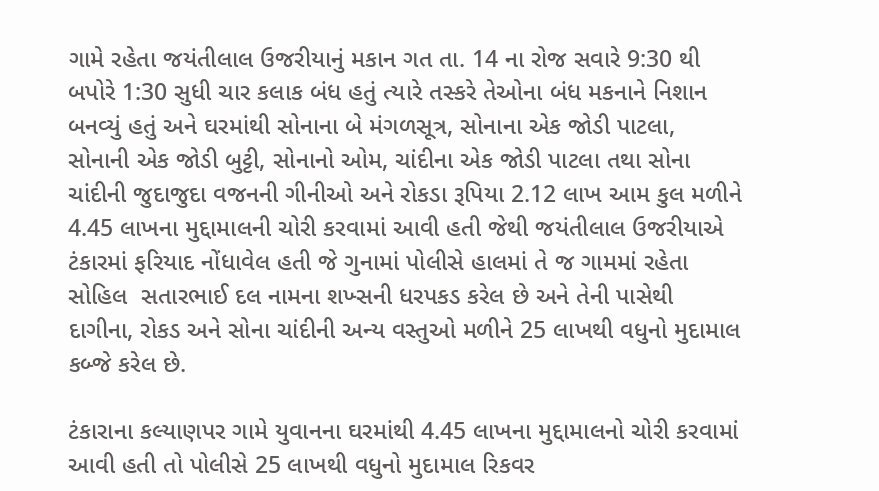ગામે રહેતા જયંતીલાલ ઉજરીયાનું મકાન ગત તા. 14 ના રોજ સવારે 9:30 થી બપોરે 1:30 સુધી ચાર કલાક બંધ હતું ત્યારે તસ્કરે તેઓના બંધ મકનાને નિશાન બનવ્યું હતું અને ઘરમાંથી સોનાના બે મંગળસૂત્ર, સોનાના એક જોડી પાટલા, સોનાની એક જોડી બુટ્ટી, સોનાનો ઓમ, ચાંદીના એક જોડી પાટલા તથા સોના ચાંદીની જુદાજુદા વજનની ગીનીઓ અને રોકડા રૂપિયા 2.12 લાખ આમ કુલ મળીને 4.45 લાખના મુદ્દામાલની ચોરી કરવામાં આવી હતી જેથી જયંતીલાલ ઉજરીયાએ ટંકારમાં ફરિયાદ નોંધાવેલ હતી જે ગુનામાં પોલીસે હાલમાં તે જ ગામમાં રહેતા સોહિલ  સતારભાઈ દલ નામના શખ્સની ધરપકડ કરેલ છે અને તેની પાસેથી દાગીના, રોકડ અને સોના ચાંદીની અન્ય વસ્તુઓ મળીને 25 લાખથી વધુનો મુદામાલ કબ્જે કરેલ છે.

ટંકારાના કલ્યાણપર ગામે યુવાનના ઘરમાંથી 4.45 લાખના મુદ્દામાલનો ચોરી કરવામાં આવી હતી તો પોલીસે 25 લાખથી વધુનો મુદામાલ રિકવર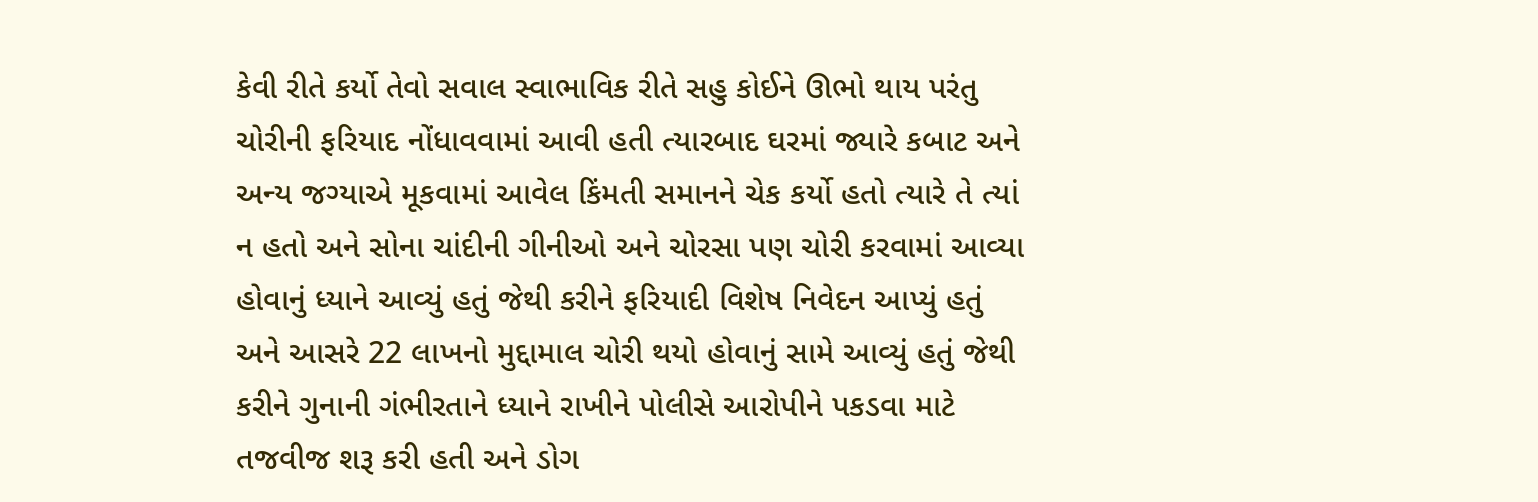કેવી રીતે કર્યો તેવો સવાલ સ્વાભાવિક રીતે સહુ કોઈને ઊભો થાય પરંતુ ચોરીની ફરિયાદ નોંધાવવામાં આવી હતી ત્યારબાદ ઘરમાં જ્યારે કબાટ અને અન્ય જગ્યાએ મૂકવામાં આવેલ કિંમતી સમાનને ચેક કર્યો હતો ત્યારે તે ત્યાં ન હતો અને સોના ચાંદીની ગીનીઓ અને ચોરસા પણ ચોરી કરવામાં આવ્યા હોવાનું ધ્યાને આવ્યું હતું જેથી કરીને ફરિયાદી વિશેષ નિવેદન આપ્યું હતું અને આસરે 22 લાખનો મુદ્દામાલ ચોરી થયો હોવાનું સામે આવ્યું હતું જેથી કરીને ગુનાની ગંભીરતાને ધ્યાને રાખીને પોલીસે આરોપીને પકડવા માટે તજવીજ શરૂ કરી હતી અને ડોગ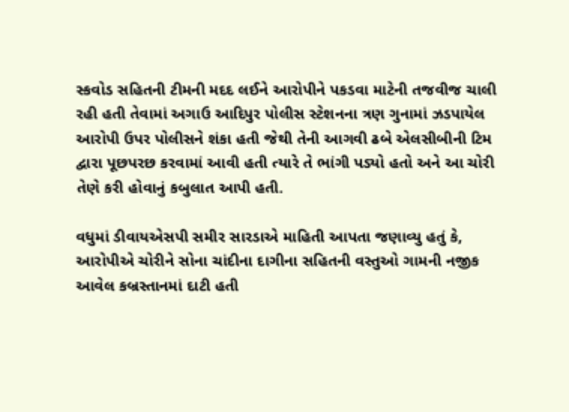સ્કવોડ સહિતની ટીમની મદદ લઈને આરોપીને પકડવા માટેની તજવીજ ચાલી રહી હતી તેવામાં અગાઉ આદિપુર પોલીસ સ્ટેશનના ત્રણ ગુનામાં ઝડપાયેલ આરોપી ઉપર પોલીસને શંકા હતી જેથી તેની આગવી ઢબે એલસીબીની ટિમ દ્વારા પૂછપરછ કરવામાં આવી હતી ત્યારે તે ભાંગી પડ્યો હતો અને આ ચોરી તેણે કરી હોવાનું કબુલાત આપી હતી.

વધુમાં ડીવાયએસપી સમીર સારડાએ માહિતી આપતા જણાવ્યુ હતું કે, આરોપીએ ચોરીને સોના ચાંદીના દાગીના સહિતની વસ્તુઓ ગામની નજીક આવેલ કબ્રસ્તાનમાં દાટી હતી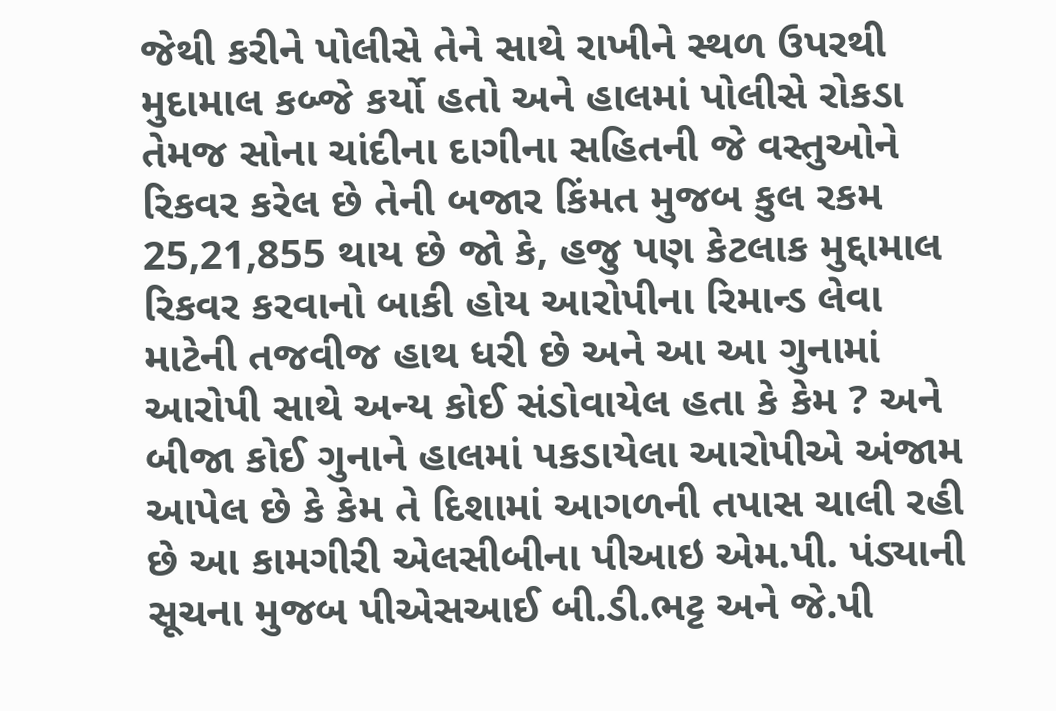જેથી કરીને પોલીસે તેને સાથે રાખીને સ્થળ ઉપરથી મુદામાલ કબ્જે કર્યો હતો અને હાલમાં પોલીસે રોકડા તેમજ સોના ચાંદીના દાગીના સહિતની જે વસ્તુઓને રિકવર કરેલ છે તેની બજાર કિંમત મુજબ કુલ રકમ 25,21,855 થાય છે જો કે, હજુ પણ કેટલાક મુદ્દામાલ રિકવર કરવાનો બાકી હોય આરોપીના રિમાન્ડ લેવા માટેની તજવીજ હાથ ધરી છે અને આ આ ગુનામાં આરોપી સાથે અન્ય કોઈ સંડોવાયેલ હતા કે કેમ ? અને બીજા કોઈ ગુનાને હાલમાં પકડાયેલા આરોપીએ અંજામ આપેલ છે કે કેમ તે દિશામાં આગળની તપાસ ચાલી રહી છે આ કામગીરી એલસીબીના પીઆઇ એમ.પી. પંડ્યાની સૂચના મુજબ પીએસઆઈ બી.ડી.ભટ્ટ અને જે.પી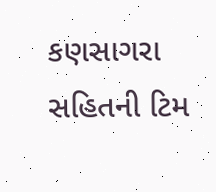કણસાગરા સહિતની ટિમ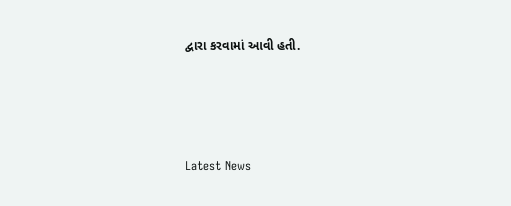દ્વારા કરવામાં આવી હતી.






Latest News